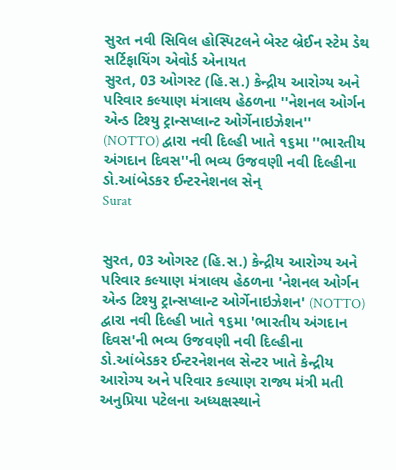સુરત નવી સિવિલ હોસ્પિટલને બેસ્ટ બ્રેઈન સ્ટેમ ડેથ સર્ટિફાયિંગ એવોર્ડ એનાયત
સુરત, 03 ઓગસ્ટ (હિ.સ.) કેન્દ્રીય આરોગ્ય અને પરિવાર કલ્યાણ મંત્રાલય હેઠળના ''નેશનલ ઓર્ગન એન્ડ ટિશ્યુ ટ્રાન્સપ્લાન્ટ ઓર્ગેનાઇઝેશન'' (NOTTO) દ્વારા નવી દિલ્હી ખાતે ૧૬મા ''ભારતીય અંગદાન દિવસ''ની ભવ્ય ઉજવણી નવી દિલ્હીના ડો.આંબેડકર ઈન્ટરનેશનલ સેન્
Surat


સુરત, 03 ઓગસ્ટ (હિ.સ.) કેન્દ્રીય આરોગ્ય અને પરિવાર કલ્યાણ મંત્રાલય હેઠળના 'નેશનલ ઓર્ગન એન્ડ ટિશ્યુ ટ્રાન્સપ્લાન્ટ ઓર્ગેનાઇઝેશન' (NOTTO) દ્વારા નવી દિલ્હી ખાતે ૧૬મા 'ભારતીય અંગદાન દિવસ'ની ભવ્ય ઉજવણી નવી દિલ્હીના ડો.આંબેડકર ઈન્ટરનેશનલ સેન્ટર ખાતે કેન્દ્રીય આરોગ્ય અને પરિવાર કલ્યાણ રાજ્ય મંત્રી મતી અનુપ્રિયા પટેલના અધ્યક્ષસ્થાને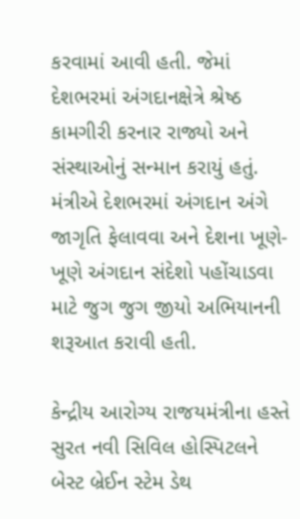કરવામાં આવી હતી. જેમાં દેશભરમાં અંગદાનક્ષેત્રે શ્રેષ્ઠ કામગીરી કરનાર રાજ્યો અને સંસ્થાઓનું સન્માન કરાયું હતું. મંત્રીએ દેશભરમાં અંગદાન અંગે જાગૃતિ ફેલાવવા અને દેશના ખૂણે-ખૂણે અંગદાન સંદેશો પહોંચાડવા માટે જુગ જુગ જીયો અભિયાનની શરૂઆત કરાવી હતી.

કેન્દ્રીય આરોગ્ય રાજયમંત્રીના હસ્તે સુરત નવી સિવિલ હોસ્પિટલને બેસ્ટ બ્રેઈન સ્ટેમ ડેથ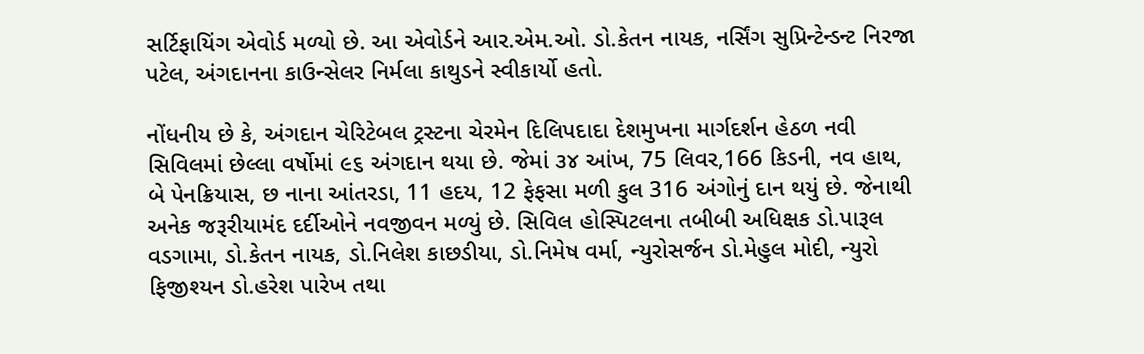સર્ટિફાયિંગ એવોર્ડ મળ્યો છે. આ એવોર્ડને આર.એમ.ઓ. ડો.કેતન નાયક, નર્સિંગ સુપ્રિન્ટેન્ડન્ટ નિરજા પટેલ, અંગદાનના કાઉન્સેલર નિર્મલા કાથુડને સ્વીકાર્યો હતો.

નોંધનીય છે કે, અંગદાન ચેરિટેબલ ટ્રસ્ટના ચેરમેન દિલિપદાદા દેશમુખના માર્ગદર્શન હેઠળ નવી સિવિલમાં છેલ્લા વર્ષોમાં ૯૬ અંગદાન થયા છે. જેમાં ૩૪ આંખ, 75 લિવર,166 કિડની, નવ હાથ, બે પેનક્રિયાસ, છ નાના આંતરડા, 11 હદય, 12 ફેફસા મળી કુલ 316 અંગોનું દાન થયું છે. જેનાથી અનેક જરૂરીયામંદ દર્દીઓને નવજીવન મળ્યું છે. સિવિલ હોસ્પિટલના તબીબી અધિક્ષક ડો.પારૂલ વડગામા, ડો.કેતન નાયક, ડો.નિલેશ કાછડીયા, ડો.નિમેષ વર્મા, ન્યુરોસર્જન ડો.મેહુલ મોદી, ન્યુરો ફિજીશ્યન ડો.હરેશ પારેખ તથા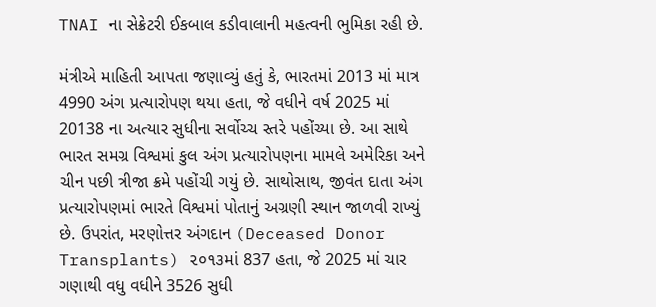TNAI ના સેક્રેટરી ઈકબાલ કડીવાલાની મહત્વની ભુમિકા રહી છે.

મંત્રીએ માહિતી આપતા જણાવ્યું હતું કે, ભારતમાં 2013 માં માત્ર 4990 અંગ પ્રત્યારોપણ થયા હતા, જે વધીને વર્ષ 2025 માં 20138 ના અત્યાર સુધીના સર્વોચ્ચ સ્તરે પહોંચ્યા છે. આ સાથે ભારત સમગ્ર વિશ્વમાં કુલ અંગ પ્રત્યારોપણના મામલે અમેરિકા અને ચીન પછી ત્રીજા ક્રમે પહોંચી ગયું છે. સાથોસાથ, જીવંત દાતા અંગ પ્રત્યારોપણમાં ભારતે વિશ્વમાં પોતાનું અગ્રણી સ્થાન જાળવી રાખ્યું છે. ઉપરાંત, મરણોત્તર અંગદાન (Deceased Donor Transplants) ૨૦૧૩માં 837 હતા, જે 2025 માં ચાર ગણાથી વધુ વધીને 3526 સુધી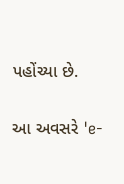પહોંચ્યા છે.

આ અવસરે 'e-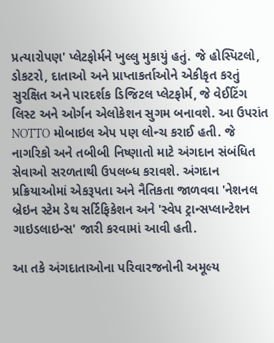પ્રત્યારોપણ' પ્લેટફોર્મને ખુલ્લુ મુકાયું હતું. જે હોસ્પિટલો, ડોકટરો, દાતાઓ અને પ્રાપ્તાકર્તાઓને એકીકૃત કરતું સુરક્ષિત અને પારદર્શક ડિજિટલ પ્લેટફોર્મ, જે વેઈટિંગ લિસ્ટ અને ઓર્ગન એલોકેશન સુગમ બનાવશે. આ ઉપરાંત NOTTO મોબાઇલ એપ પણ લોન્ચ કરાઈ હતી. જે નાગરિકો અને તબીબી નિષ્ણાતો માટે અંગદાન સંબંધિત સેવાઓ સરળતાથી ઉપલબ્ધ કરાવશે. અંગદાન પ્રક્રિયાઓમાં એકરૂપતા અને નૈતિકતા જાળવવા 'નેશનલ બ્રેઇન સ્ટેમ ડેથ સર્ટિફિકેશન અને 'સ્વેપ ટ્રાન્સપ્લાન્ટેશન ગાઇડલાઇન્સ' જારી કરવામાં આવી હતી.

આ તકે અંગદાતાઓના પરિવારજનોની અમૂલ્ય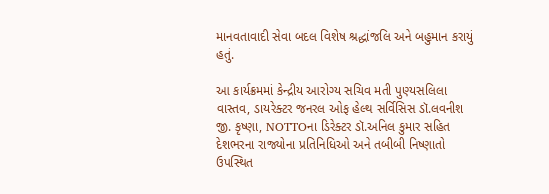માનવતાવાદી સેવા બદલ વિશેષ શ્રદ્ધાંજલિ અને બહુમાન કરાયું હતું.

આ કાર્યક્રમમાં કેન્દ્રીય આરોગ્ય સચિવ મતી પુણ્યસલિલા વાસ્તવ, ડાયરેક્ટર જનરલ ઓફ હેલ્થ સર્વિસિસ ડૉ.લવનીશ જી. કૃષ્ણા, NOTTOના ડિરેક્ટર ડૉ.અનિલ કુમાર સહિત દેશભરના રાજ્યોના પ્રતિનિધિઓ અને તબીબી નિષ્ણાતો ઉપસ્થિત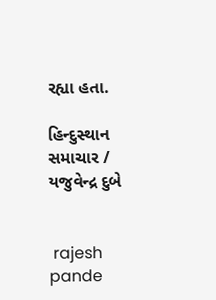રહ્યા હતા.

હિન્દુસ્થાન સમાચાર / યજુવેન્દ્ર દુબે


 rajesh pande